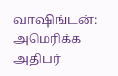வாஷிங்டன்: அமெரிக்க அதிபர்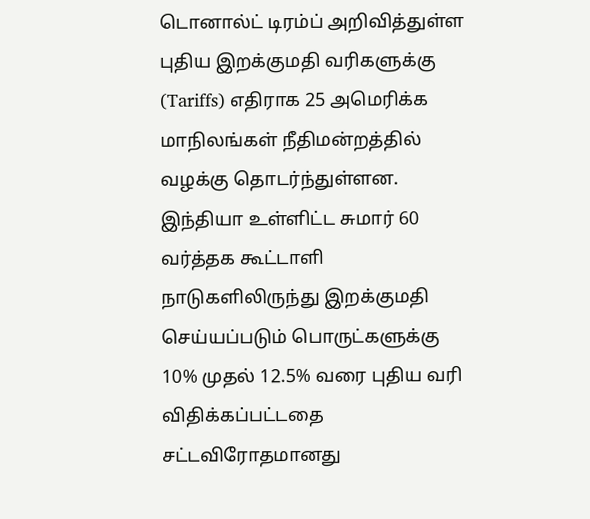டொனால்ட் டிரம்ப் அறிவித்துள்ள புதிய இறக்குமதி வரிகளுக்கு (Tariffs) எதிராக 25 அமெரிக்க மாநிலங்கள் நீதிமன்றத்தில் வழக்கு தொடர்ந்துள்ளன. இந்தியா உள்ளிட்ட சுமார் 60 வர்த்தக கூட்டாளி நாடுகளிலிருந்து இறக்குமதி செய்யப்படும் பொருட்களுக்கு 10% முதல் 12.5% வரை புதிய வரி விதிக்கப்பட்டதை சட்டவிரோதமானது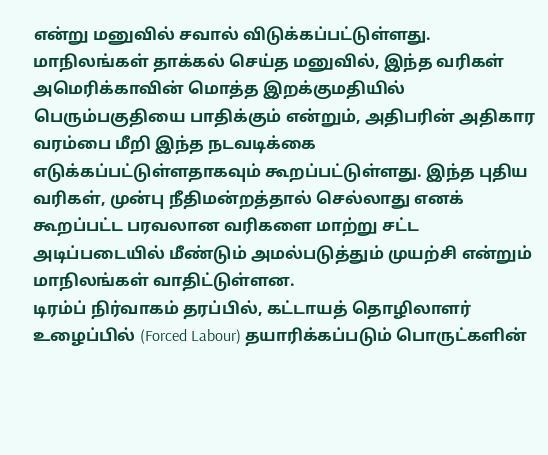என்று மனுவில் சவால் விடுக்கப்பட்டுள்ளது.
மாநிலங்கள் தாக்கல் செய்த மனுவில், இந்த வரிகள் அமெரிக்காவின் மொத்த இறக்குமதியில் பெரும்பகுதியை பாதிக்கும் என்றும், அதிபரின் அதிகார வரம்பை மீறி இந்த நடவடிக்கை எடுக்கப்பட்டுள்ளதாகவும் கூறப்பட்டுள்ளது. இந்த புதிய வரிகள், முன்பு நீதிமன்றத்தால் செல்லாது எனக் கூறப்பட்ட பரவலான வரிகளை மாற்று சட்ட அடிப்படையில் மீண்டும் அமல்படுத்தும் முயற்சி என்றும் மாநிலங்கள் வாதிட்டுள்ளன.
டிரம்ப் நிர்வாகம் தரப்பில், கட்டாயத் தொழிலாளர் உழைப்பில் (Forced Labour) தயாரிக்கப்படும் பொருட்களின்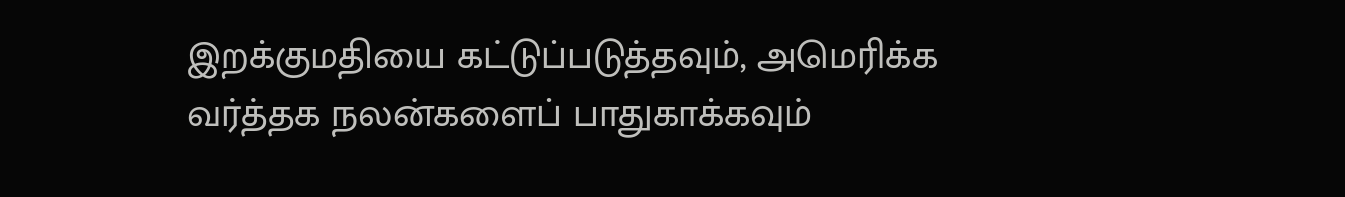இறக்குமதியை கட்டுப்படுத்தவும், அமெரிக்க வர்த்தக நலன்களைப் பாதுகாக்கவும்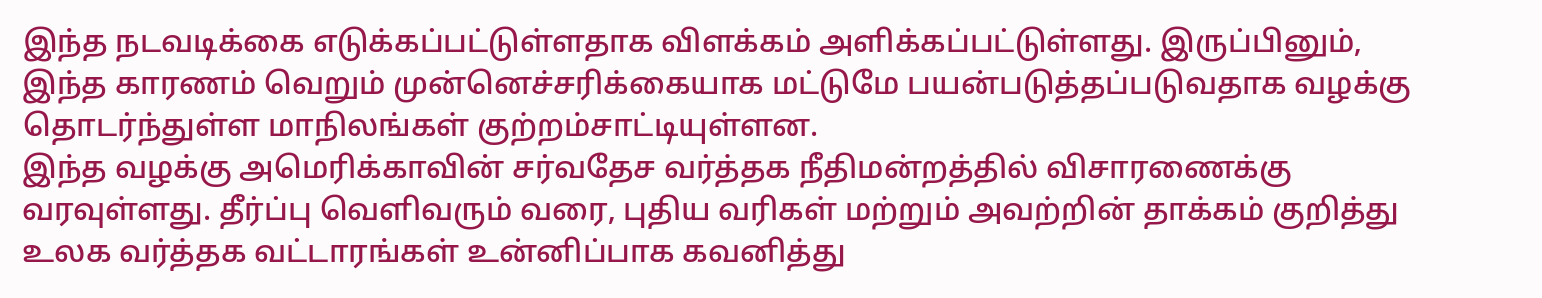இந்த நடவடிக்கை எடுக்கப்பட்டுள்ளதாக விளக்கம் அளிக்கப்பட்டுள்ளது. இருப்பினும், இந்த காரணம் வெறும் முன்னெச்சரிக்கையாக மட்டுமே பயன்படுத்தப்படுவதாக வழக்கு தொடர்ந்துள்ள மாநிலங்கள் குற்றம்சாட்டியுள்ளன.
இந்த வழக்கு அமெரிக்காவின் சர்வதேச வர்த்தக நீதிமன்றத்தில் விசாரணைக்கு வரவுள்ளது. தீர்ப்பு வெளிவரும் வரை, புதிய வரிகள் மற்றும் அவற்றின் தாக்கம் குறித்து உலக வர்த்தக வட்டாரங்கள் உன்னிப்பாக கவனித்து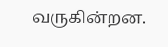வருகின்றன.